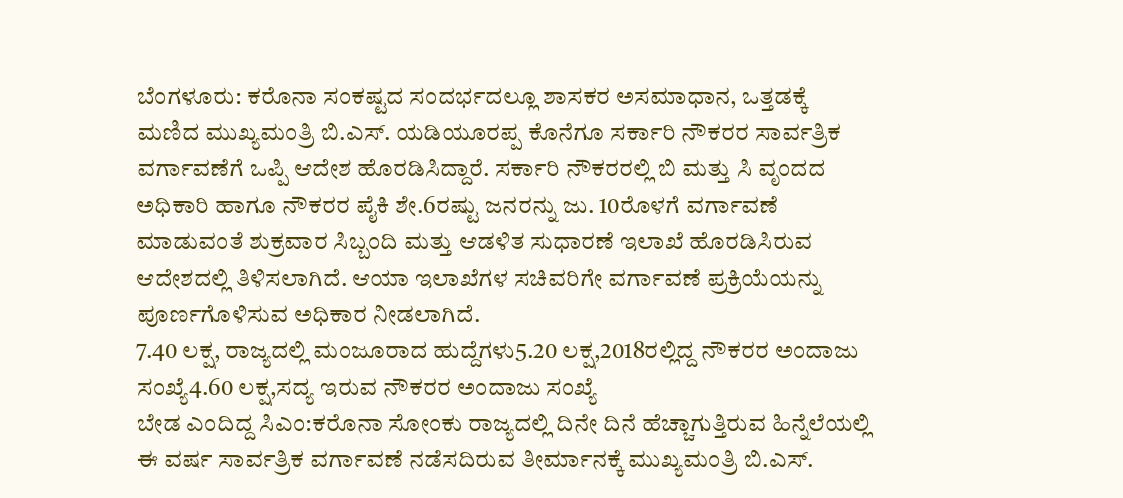ಬೆಂಗಳೂರು: ಕರೊನಾ ಸಂಕಷ್ಟದ ಸಂದರ್ಭದಲ್ಲೂ ಶಾಸಕರ ಅಸಮಾಧಾನ, ಒತ್ತಡಕ್ಕೆ ಮಣಿದ ಮುಖ್ಯಮಂತ್ರಿ ಬಿ.ಎಸ್. ಯಡಿಯೂರಪ್ಪ ಕೊನೆಗೂ ಸರ್ಕಾರಿ ನೌಕರರ ಸಾರ್ವತ್ರಿಕ ವರ್ಗಾವಣೆಗೆ ಒಪ್ಪಿ ಆದೇಶ ಹೊರಡಿಸಿದ್ದಾರೆ. ಸರ್ಕಾರಿ ನೌಕರರಲ್ಲಿ ಬಿ ಮತ್ತು ಸಿ ವೃಂದದ ಅಧಿಕಾರಿ ಹಾಗೂ ನೌಕರರ ಪೈಕಿ ಶೇ.6ರಷ್ಟು ಜನರನ್ನು ಜು. 10ರೊಳಗೆ ವರ್ಗಾವಣೆ ಮಾಡುವಂತೆ ಶುಕ್ರವಾರ ಸಿಬ್ಬಂದಿ ಮತ್ತು ಆಡಳಿತ ಸುಧಾರಣೆ ಇಲಾಖೆ ಹೊರಡಿಸಿರುವ ಆದೇಶದಲ್ಲಿ ತಿಳಿಸಲಾಗಿದೆ. ಆಯಾ ಇಲಾಖೆಗಳ ಸಚಿವರಿಗೇ ವರ್ಗಾವಣೆ ಪ್ರಕ್ರಿಯೆಯನ್ನು ಪೂರ್ಣಗೊಳಿಸುವ ಅಧಿಕಾರ ನೀಡಲಾಗಿದೆ.
7.40 ಲಕ್ಷ, ರಾಜ್ಯದಲ್ಲಿ ಮಂಜೂರಾದ ಹುದ್ದೆಗಳು5.20 ಲಕ್ಷ,2018ರಲ್ಲಿದ್ದ ನೌಕರರ ಅಂದಾಜು ಸಂಖ್ಯೆ4.60 ಲಕ್ಷ,ಸದ್ಯ ಇರುವ ನೌಕರರ ಅಂದಾಜು ಸಂಖ್ಯೆ
ಬೇಡ ಎಂದಿದ್ದ ಸಿಎಂ:ಕರೊನಾ ಸೋಂಕು ರಾಜ್ಯದಲ್ಲಿ ದಿನೇ ದಿನೆ ಹೆಚ್ಚಾಗುತ್ತಿರುವ ಹಿನ್ನೆಲೆಯಲ್ಲಿ ಈ ವರ್ಷ ಸಾರ್ವತ್ರಿಕ ವರ್ಗಾವಣೆ ನಡೆಸದಿರುವ ತೀರ್ಮಾನಕ್ಕೆ ಮುಖ್ಯಮಂತ್ರಿ ಬಿ.ಎಸ್.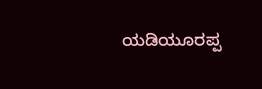ಯಡಿಯೂರಪ್ಪ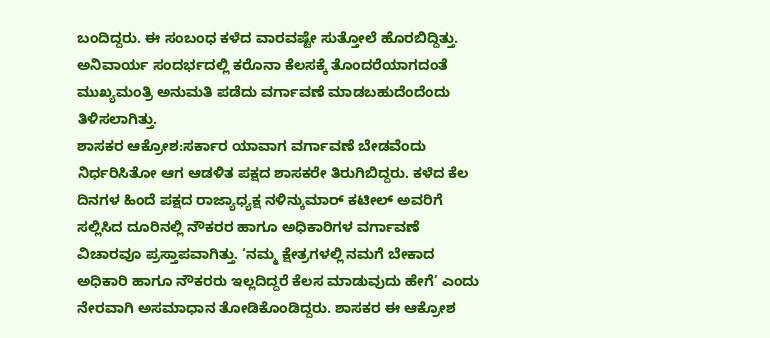ಬಂದಿದ್ದರು. ಈ ಸಂಬಂಧ ಕಳೆದ ವಾರವಷ್ಟೇ ಸುತ್ತೋಲೆ ಹೊರಬಿದ್ದಿತ್ತು. ಅನಿವಾರ್ಯ ಸಂದರ್ಭದಲ್ಲಿ ಕರೊನಾ ಕೆಲಸಕ್ಕೆ ತೊಂದರೆಯಾಗದಂತೆ ಮುಖ್ಯಮಂತ್ರಿ ಅನುಮತಿ ಪಡೆದು ವರ್ಗಾವಣೆ ಮಾಡಬಹುದೆಂದೆಂದು ತಿಳಿಸಲಾಗಿತ್ತು.
ಶಾಸಕರ ಆಕ್ರೋಶ:ಸರ್ಕಾರ ಯಾವಾಗ ವರ್ಗಾವಣೆ ಬೇಡವೆಂದು ನಿರ್ಧರಿಸಿತೋ ಆಗ ಆಡಳಿತ ಪಕ್ಷದ ಶಾಸಕರೇ ತಿರುಗಿಬಿದ್ದರು. ಕಳೆದ ಕೆಲ ದಿನಗಳ ಹಿಂದೆ ಪಕ್ಷದ ರಾಜ್ಯಾಧ್ಯಕ್ಷ ನಳಿನ್ಕುಮಾರ್ ಕಟೀಲ್ ಅವರಿಗೆ ಸಲ್ಲಿಸಿದ ದೂರಿನಲ್ಲಿ ನೌಕರರ ಹಾಗೂ ಅಧಿಕಾರಿಗಳ ವರ್ಗಾವಣೆ ವಿಚಾರವೂ ಪ್ರಸ್ತಾಪವಾಗಿತ್ತು. ‘ನಮ್ಮ ಕ್ಷೇತ್ರಗಳಲ್ಲಿ ನಮಗೆ ಬೇಕಾದ ಅಧಿಕಾರಿ ಹಾಗೂ ನೌಕರರು ಇಲ್ಲದಿದ್ದರೆ ಕೆಲಸ ಮಾಡುವುದು ಹೇಗೆ’ ಎಂದು ನೇರವಾಗಿ ಅಸಮಾಧಾನ ತೋಡಿಕೊಂಡಿದ್ದರು. ಶಾಸಕರ ಈ ಆಕ್ರೋಶ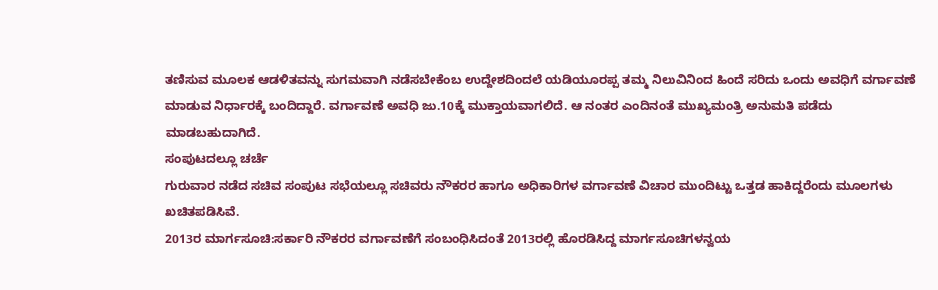ತಣಿಸುವ ಮೂಲಕ ಆಡಳಿತವನ್ನು ಸುಗಮವಾಗಿ ನಡೆಸಬೇಕೆಂಬ ಉದ್ದೇಶದಿಂದಲೆ ಯಡಿಯೂರಪ್ಪ ತಮ್ಮ ನಿಲುವಿನಿಂದ ಹಿಂದೆ ಸರಿದು ಒಂದು ಅವಧಿಗೆ ವರ್ಗಾವಣೆ ಮಾಡುವ ನಿರ್ಧಾರಕ್ಕೆ ಬಂದಿದ್ದಾರೆ. ವರ್ಗಾವಣೆ ಅವಧಿ ಜು.10ಕ್ಕೆ ಮುಕ್ತಾಯವಾಗಲಿದೆ. ಆ ನಂತರ ಎಂದಿನಂತೆ ಮುಖ್ಯಮಂತ್ರಿ ಅನುಮತಿ ಪಡೆದು ಮಾಡಬಹುದಾಗಿದೆ.
ಸಂಪುಟದಲ್ಲೂ ಚರ್ಚೆ
ಗುರುವಾರ ನಡೆದ ಸಚಿವ ಸಂಪುಟ ಸಭೆಯಲ್ಲೂ ಸಚಿವರು ನೌಕರರ ಹಾಗೂ ಅಧಿಕಾರಿಗಳ ವರ್ಗಾವಣೆ ವಿಚಾರ ಮುಂದಿಟ್ಟು ಒತ್ತಡ ಹಾಕಿದ್ದರೆಂದು ಮೂಲಗಳು ಖಚಿತಪಡಿಸಿವೆ.
2013ರ ಮಾರ್ಗಸೂಚಿ:ಸರ್ಕಾರಿ ನೌಕರರ ವರ್ಗಾವಣೆಗೆ ಸಂಬಂಧಿಸಿದಂತೆ 2013ರಲ್ಲಿ ಹೊರಡಿಸಿದ್ದ ಮಾರ್ಗಸೂಚಿಗಳನ್ವಯ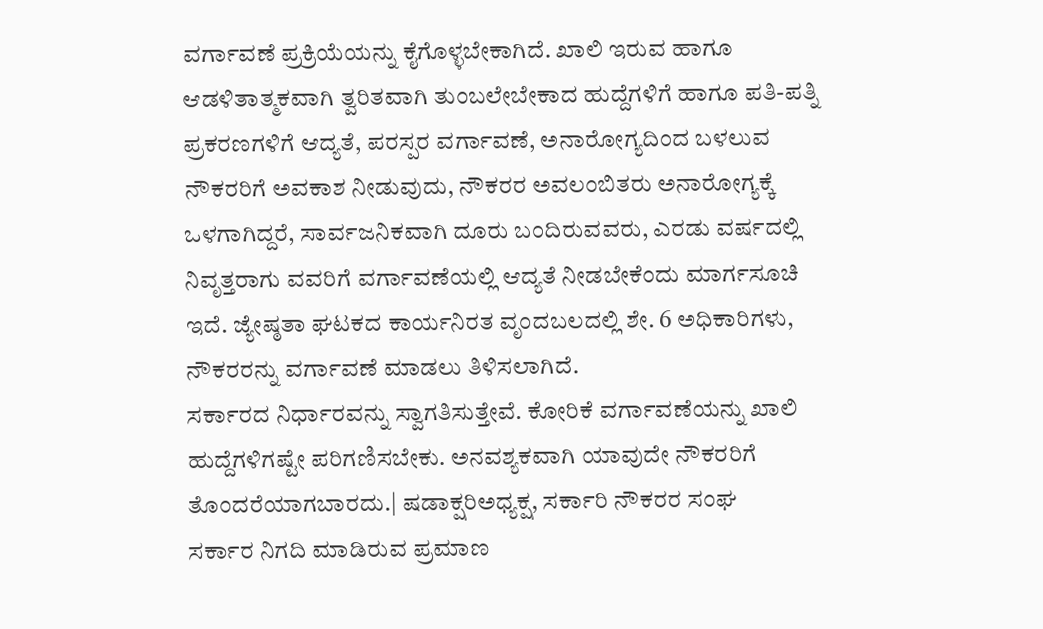ವರ್ಗಾವಣೆ ಪ್ರಕ್ರಿಯೆಯನ್ನು ಕೈಗೊಳ್ಳಬೇಕಾಗಿದೆ. ಖಾಲಿ ಇರುವ ಹಾಗೂ ಆಡಳಿತಾತ್ಮಕವಾಗಿ ತ್ವರಿತವಾಗಿ ತುಂಬಲೇಬೇಕಾದ ಹುದ್ದೆಗಳಿಗೆ ಹಾಗೂ ಪತಿ-ಪತ್ನಿ ಪ್ರಕರಣಗಳಿಗೆ ಆದ್ಯತೆ, ಪರಸ್ಪರ ವರ್ಗಾವಣೆ, ಅನಾರೋಗ್ಯದಿಂದ ಬಳಲುವ ನೌಕರರಿಗೆ ಅವಕಾಶ ನೀಡುವುದು, ನೌಕರರ ಅವಲಂಬಿತರು ಅನಾರೋಗ್ಯಕ್ಕೆ ಒಳಗಾಗಿದ್ದರೆ, ಸಾರ್ವಜನಿಕವಾಗಿ ದೂರು ಬಂದಿರುವವರು, ಎರಡು ವರ್ಷದಲ್ಲಿ ನಿವೃತ್ತರಾಗು ವವರಿಗೆ ವರ್ಗಾವಣೆಯಲ್ಲಿ ಆದ್ಯತೆ ನೀಡಬೇಕೆಂದು ಮಾರ್ಗಸೂಚಿ ಇದೆ. ಜ್ಯೇಷ್ಠತಾ ಘಟಕದ ಕಾರ್ಯನಿರತ ವೃಂದಬಲದಲ್ಲಿ ಶೇ. 6 ಅಧಿಕಾರಿಗಳು, ನೌಕರರನ್ನು ವರ್ಗಾವಣೆ ಮಾಡಲು ತಿಳಿಸಲಾಗಿದೆ.
ಸರ್ಕಾರದ ನಿರ್ಧಾರವನ್ನು ಸ್ವಾಗತಿಸುತ್ತೇವೆ. ಕೋರಿಕೆ ವರ್ಗಾವಣೆಯನ್ನು ಖಾಲಿ ಹುದ್ದೆಗಳಿಗಷ್ಟೇ ಪರಿಗಣಿಸಬೇಕು. ಅನವಶ್ಯಕವಾಗಿ ಯಾವುದೇ ನೌಕರರಿಗೆ ತೊಂದರೆಯಾಗಬಾರದು.| ಷಡಾಕ್ಷರಿಅಧ್ಯಕ್ಷ, ಸರ್ಕಾರಿ ನೌಕರರ ಸಂಘ
ಸರ್ಕಾರ ನಿಗದಿ ಮಾಡಿರುವ ಪ್ರಮಾಣ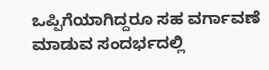ಒಪ್ಪಿಗೆಯಾಗಿದ್ದರೂ ಸಹ ವರ್ಗಾವಣೆ ಮಾಡುವ ಸಂದರ್ಭದಲ್ಲಿ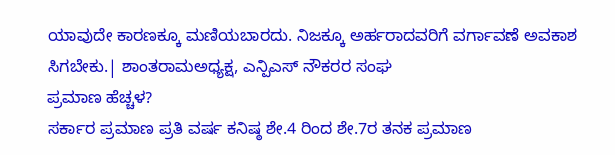ಯಾವುದೇ ಕಾರಣಕ್ಕೂ ಮಣಿಯಬಾರದು. ನಿಜಕ್ಕೂ ಅರ್ಹರಾದವರಿಗೆ ವರ್ಗಾವಣೆ ಅವಕಾಶ ಸಿಗಬೇಕು.| ಶಾಂತರಾಮಅಧ್ಯಕ್ಷ, ಎನ್ಪಿಎಸ್ ನೌಕರರ ಸಂಘ
ಪ್ರಮಾಣ ಹೆಚ್ಚಳ?
ಸರ್ಕಾರ ಪ್ರಮಾಣ ಪ್ರತಿ ವರ್ಷ ಕನಿಷ್ಠ ಶೇ.4 ರಿಂದ ಶೇ.7ರ ತನಕ ಪ್ರಮಾಣ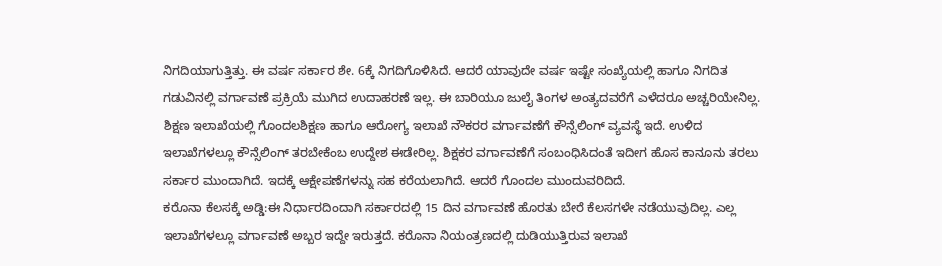ನಿಗದಿಯಾಗುತ್ತಿತ್ತು. ಈ ವರ್ಷ ಸರ್ಕಾರ ಶೇ. 6ಕ್ಕೆ ನಿಗದಿಗೊಳಿಸಿದೆ. ಆದರೆ ಯಾವುದೇ ವರ್ಷ ಇಷ್ಟೇ ಸಂಖ್ಯೆಯಲ್ಲಿ ಹಾಗೂ ನಿಗದಿತ ಗಡುವಿನಲ್ಲಿ ವರ್ಗಾವಣೆ ಪ್ರಕ್ರಿಯೆ ಮುಗಿದ ಉದಾಹರಣೆ ಇಲ್ಲ. ಈ ಬಾರಿಯೂ ಜುಲೈ ತಿಂಗಳ ಅಂತ್ಯದವರೆಗೆ ಎಳೆದರೂ ಅಚ್ಚರಿಯೇನಿಲ್ಲ.
ಶಿಕ್ಷಣ ಇಲಾಖೆಯಲ್ಲಿ ಗೊಂದಲಶಿಕ್ಷಣ ಹಾಗೂ ಆರೋಗ್ಯ ಇಲಾಖೆ ನೌಕರರ ವರ್ಗಾವಣೆಗೆ ಕೌನ್ಸೆಲಿಂಗ್ ವ್ಯವಸ್ಥೆ ಇದೆ. ಉಳಿದ ಇಲಾಖೆಗಳಲ್ಲೂ ಕೌನ್ಸೆಲಿಂಗ್ ತರಬೇಕೆಂಬ ಉದ್ದೇಶ ಈಡೇರಿಲ್ಲ. ಶಿಕ್ಷಕರ ವರ್ಗಾವಣೆಗೆ ಸಂಬಂಧಿಸಿದಂತೆ ಇದೀಗ ಹೊಸ ಕಾನೂನು ತರಲು ಸರ್ಕಾರ ಮುಂದಾಗಿದೆ. ಇದಕ್ಕೆ ಆಕ್ಷೇಪಣೆಗಳನ್ನು ಸಹ ಕರೆಯಲಾಗಿದೆ. ಆದರೆ ಗೊಂದಲ ಮುಂದುವರಿದಿದೆ.
ಕರೊನಾ ಕೆಲಸಕ್ಕೆ ಅಡ್ಡಿ:ಈ ನಿರ್ಧಾರದಿಂದಾಗಿ ಸರ್ಕಾರದಲ್ಲಿ 15 ದಿನ ವರ್ಗಾವಣೆ ಹೊರತು ಬೇರೆ ಕೆಲಸಗಳೇ ನಡೆಯುವುದಿಲ್ಲ. ಎಲ್ಲ ಇಲಾಖೆಗಳಲ್ಲೂ ವರ್ಗಾವಣೆ ಅಬ್ಬರ ಇದ್ದೇ ಇರುತ್ತದೆ. ಕರೊನಾ ನಿಯಂತ್ರಣದಲ್ಲಿ ದುಡಿಯುತ್ತಿರುವ ಇಲಾಖೆ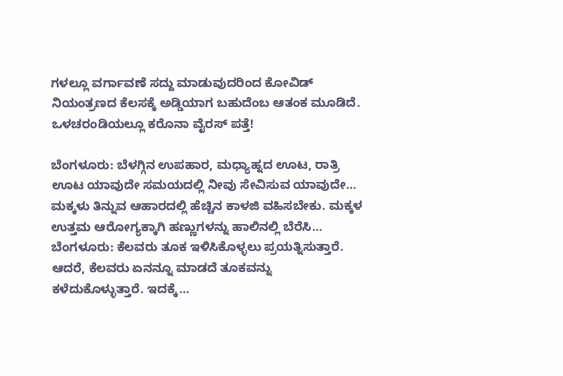ಗಳಲ್ಲೂ ವರ್ಗಾವಣೆ ಸದ್ದು ಮಾಡುವುದರಿಂದ ಕೋವಿಡ್ ನಿಯಂತ್ರಣದ ಕೆಲಸಕ್ಕೆ ಅಡ್ಡಿಯಾಗ ಬಹುದೆಂಬ ಆತಂಕ ಮೂಡಿದೆ.
ಒಳಚರಂಡಿಯಲ್ಲೂ ಕರೊನಾ ವೈರಸ್ ಪತ್ತೆ!

ಬೆಂಗಳೂರು: ಬೆಳಗ್ಗಿನ ಉಪಹಾರ, ಮಧ್ಯಾಹ್ನದ ಊಟ, ರಾತ್ರಿ ಊಟ ಯಾವುದೇ ಸಮಯದಲ್ಲಿ ನೀವು ಸೇವಿಸುವ ಯಾವುದೇ…
ಮಕ್ಕಳು ತಿನ್ನುವ ಆಹಾರದಲ್ಲಿ ಹೆಚ್ಚಿನ ಕಾಳಜಿ ವಹಿಸಬೇಕು. ಮಕ್ಕಳ ಉತ್ತಮ ಆರೋಗ್ಯಕ್ಕಾಗಿ ಹಣ್ಣುಗಳನ್ನು ಹಾಲಿನಲ್ಲಿ ಬೆರೆಸಿ…
ಬೆಂಗಳೂರು: ಕೆಲವರು ತೂಕ ಇಳಿಸಿಕೊಳ್ಳಲು ಪ್ರಯತ್ನಿಸುತ್ತಾರೆ. ಆದರೆ, ಕೆಲವರು ಏನನ್ನೂ ಮಾಡದೆ ತೂಕವನ್ನು ಕಳೆದುಕೊಳ್ಳುತ್ತಾರೆ. ಇದಕ್ಕೆ…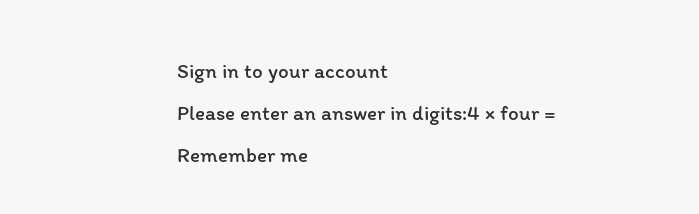Sign in to your account
Please enter an answer in digits:4 × four =
Remember me